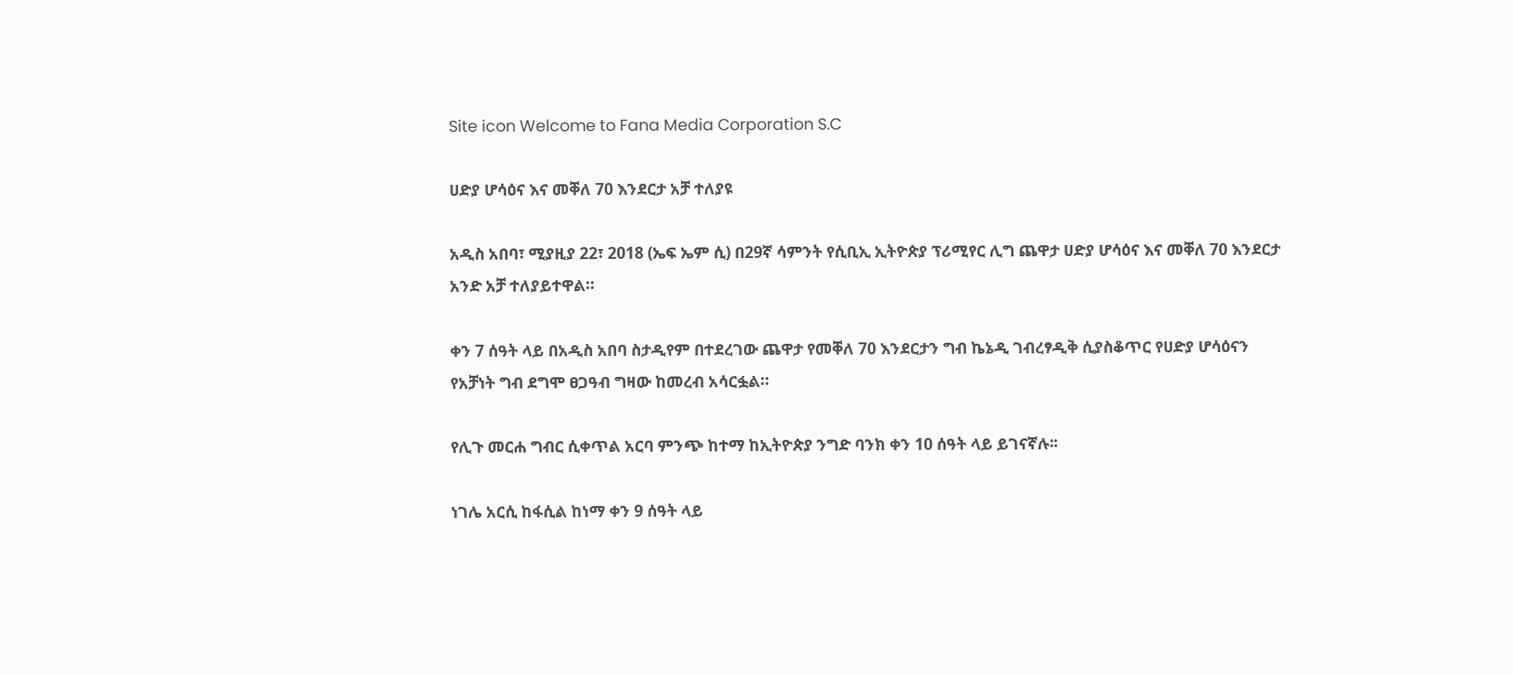Site icon Welcome to Fana Media Corporation S.C

ሀድያ ሆሳዕና እና መቐለ 70 እንደርታ አቻ ተለያዩ

አዲስ አበባ፣ ሚያዚያ 22፣ 2018 (ኤፍ ኤም ሲ) በ29ኛ ሳምንት የሲቢኢ ኢትዮጵያ ፕሪሚየር ሊግ ጨዋታ ሀድያ ሆሳዕና እና መቐለ 70 እንደርታ አንድ አቻ ተለያይተዋል።

ቀን 7 ሰዓት ላይ በአዲስ አበባ ስታዲየም በተደረገው ጨዋታ የመቐለ 70 እንደርታን ግብ ኬኔዲ ገብረፃዲቅ ሲያስቆጥር የሀድያ ሆሳዕናን የአቻነት ግብ ደግሞ ፀጋዓብ ግዛው ከመረብ አሳርፏል።

የሊጉ መርሐ ግብር ሲቀጥል አርባ ምንጭ ከተማ ከኢትዮጵያ ንግድ ባንክ ቀን 10 ሰዓት ላይ ይገናኛሉ፡፡

ነገሌ አርሲ ከፋሲል ከነማ ቀን 9 ሰዓት ላይ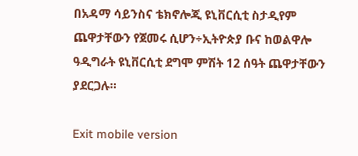በአዳማ ሳይንስና ቴክኖሎጂ ዩኒቨርሲቲ ስታዲየም ጨዋታቸውን የጀመሩ ሲሆን÷ኢትዮጵያ ቡና ከወልዋሎ ዓዲግራት ዩኒቨርሲቲ ደግሞ ምሽት 12 ሰዓት ጨዋታቸውን ያደርጋሉ።

Exit mobile version